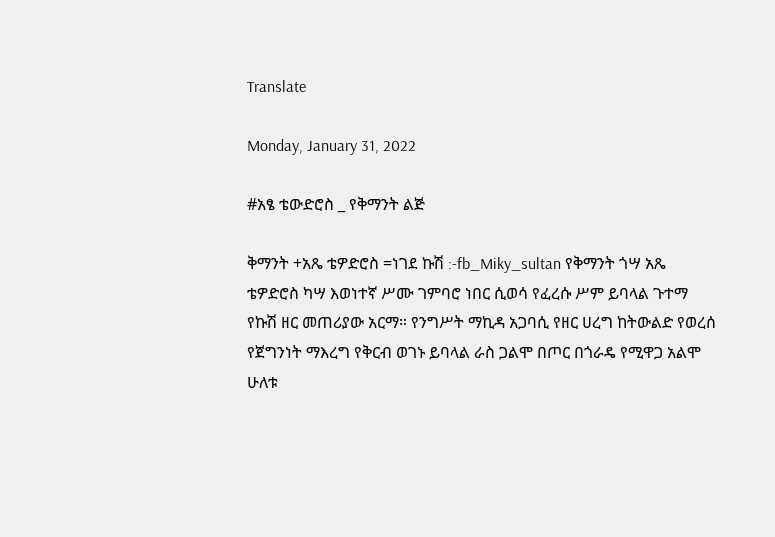Translate

Monday, January 31, 2022

#አፄ ቴውድሮስ _ የቅማንት ልጅ

ቅማንት +አጼ ቴዎድሮስ =ነገደ ኩሽ :-fb_Miky_sultan የቅማንት ጎሣ አጼ ቴዎድሮስ ካሣ እወነተኛ ሥሙ ገምባሮ ነበር ሲወሳ የፈረሱ ሥም ይባላል ጉተማ የኩሽ ዘር መጠሪያው አርማ። የንግሥት ማኪዳ አጋባሲ የዘር ሀረግ ከትውልድ የወረሰ የጀግንነት ማእረግ የቅርብ ወገኑ ይባላል ራስ ጋልሞ በጦር በጎራዴ የሚዋጋ አልሞ ሁለቱ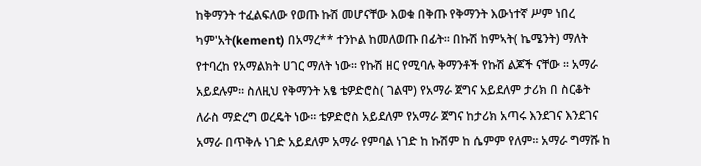ከቅማንት ተፈልፍለው የወጡ ኩሽ መሆናቸው እወቁ በቅጡ የቅማንት እውነተኛ ሥም ነበረ ካም'አት(kement) በአማረ** ተንኮል ከመለወጡ በፊት። በኩሽ ከምኣት( ኬሜንት) ማለት የተባረከ የአማልክት ሀገር ማለት ነው። የኩሽ ዘር የሚባሉ ቅማንቶች የኩሽ ልጆች ናቸው ። አማራ አይደሉም። ስለዚህ የቅማንት አፄ ቴዎድሮስ( ገልሞ) የአማራ ጀግና አይደለም ታሪክ በ ስርቆት ለራስ ማድረግ ወረዴት ነው። ቴዎድሮስ አይደለም የአማራ ጀግና ከታሪክ አጣሩ እንደገና እንደገና አማራ በጥቅሉ ነገድ አይደለም አማራ የምባል ነገድ ከ ኩሽም ከ ሴምም የለም። አማራ ግማሹ ከ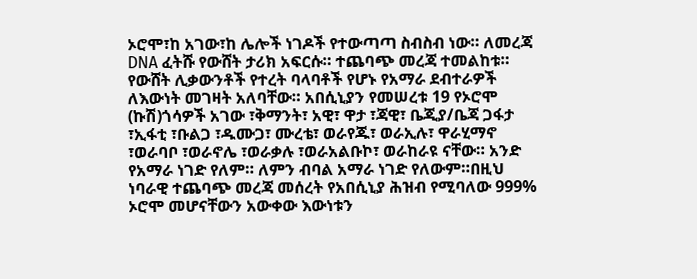ኦሮሞ፣ከ አገው፣ከ ሌሎች ነገዶች የተውጣጣ ስብስብ ነው። ለመረጃ DNA ፈትሹ የውሸት ታሪክ አፍርሱ። ተጨባጭ መረጃ ተመልከቱ። የውሸት ሊቃውንቶች የተረት ባላባቶች የሆኑ የአማራ ደብተራዎች ለእውነት መገዛት አለባቸው። አበሲኒያን የመሠረቱ 19 የኦሮሞ (ኩሽ)ጎሳዎች አገው ፣ቅማንት፣ አዊ፣ ዋታ ፣ጃዊ፣ ቤጂያ/ቤጃ ጋፋታ ፣ኢፋቲ ፣ቡልጋ ፣ዱሙጋ፣ ሙረቴ፣ ወራየጁ፣ ወራኢሉ፣ ዋራሂማኖ ፣ወራባቦ ፣ወራኖሌ ፣ወራቃሉ ፣ወራአልቡኮ፣ ወራከራዩ ናቸው። አንድ የአማራ ነገድ የለም። ለምን ብባል አማራ ነገድ የለውም።በዚህ ነባራዊ ተጨባጭ መረጃ መሰረት የአበሲኒያ ሕዝብ የሚባለው 999% ኦሮሞ መሆናቸውን አውቀው እውነቱን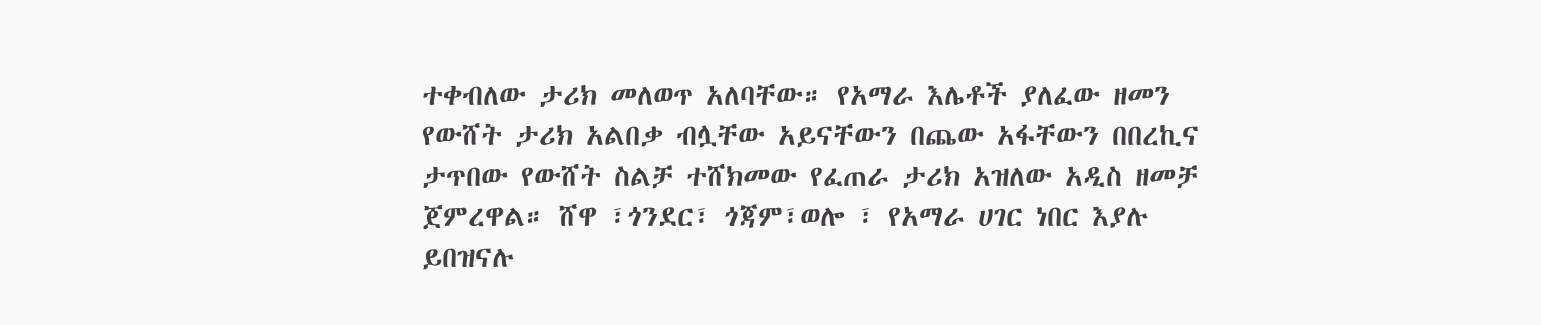ተቀብለው ታሪክ መለወጥ አለባቸው። የአማራ እሌቶች ያለፈው ዘመን የውሸት ታሪክ አልበቃ ብሏቸው አይናቸውን በጨው አፋቸውን በበረኪና ታጥበው የውሸት ስልቻ ተሸክመው የፈጠራ ታሪክ አዝለው አዲስ ዘመቻ ጀምረዋል። ሸዋ ፣ጎንደር፣ ጎጃም፣ወሎ ፣ የአማራ ሀገር ነበር እያሉ ይበዝናሉ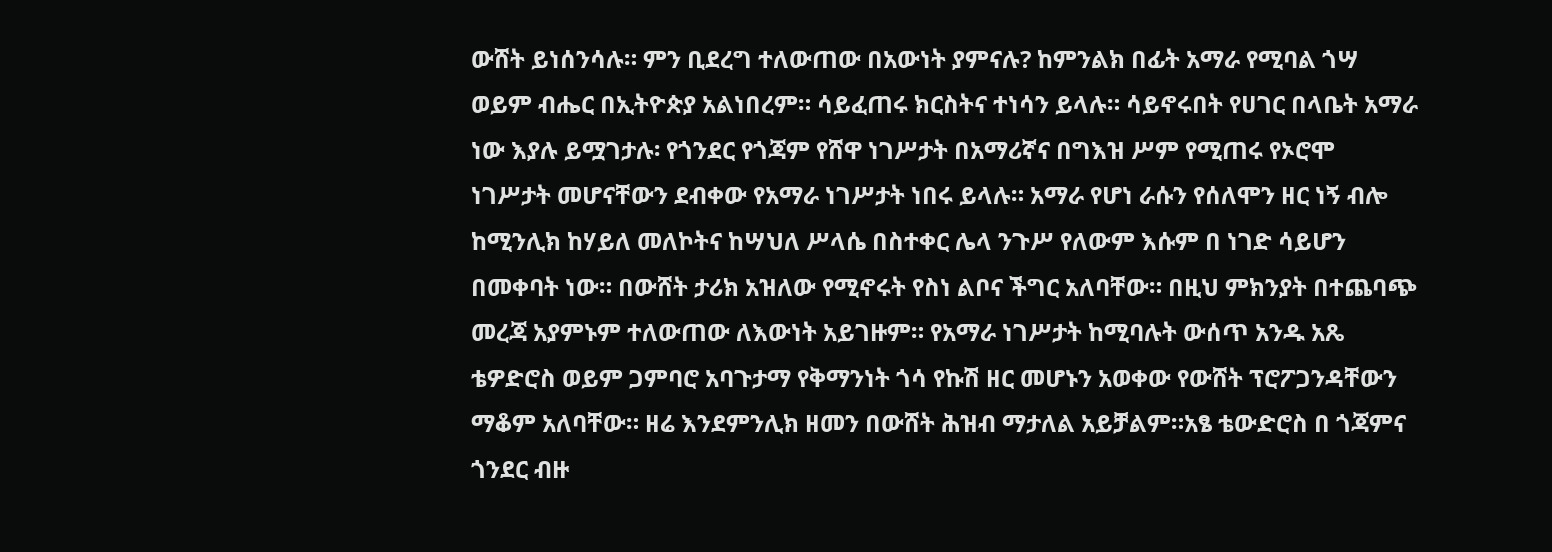ውሸት ይነሰንሳሉ። ምን ቢደረግ ተለውጠው በአውነት ያምናሉ? ከምንልክ በፊት አማራ የሚባል ጎሣ ወይም ብሔር በኢትዮጵያ አልነበረም። ሳይፈጠሩ ክርስትና ተነሳን ይላሉ። ሳይኖሩበት የሀገር በላቤት አማራ ነው እያሉ ይሟገታሉ፡ የጎንደር የጎጃም የሸዋ ነገሥታት በአማሪኛና በግእዝ ሥም የሚጠሩ የኦሮሞ ነገሥታት መሆናቸውን ደብቀው የአማራ ነገሥታት ነበሩ ይላሉ። አማራ የሆነ ራሱን የሰለሞን ዘር ነኝ ብሎ ከሚንሊክ ከሃይለ መለኮትና ከሣህለ ሥላሴ በስተቀር ሌላ ንጉሥ የለውም እሱም በ ነገድ ሳይሆን በመቀባት ነው። በውሸት ታሪክ አዝለው የሚኖሩት የስነ ልቦና ችግር አለባቸው። በዚህ ምክንያት በተጨባጭ መረጃ አያምኑም ተለውጠው ለእውነት አይገዙም። የአማራ ነገሥታት ከሚባሉት ውሰጥ አንዱ አጼ ቴዎድሮስ ወይም ጋምባሮ አባጉታማ የቅማንነት ጎሳ የኩሽ ዘር መሆኑን አወቀው የውሸት ፕሮፖጋንዳቸውን ማቆም አለባቸው። ዘሬ እንደምንሊክ ዘመን በውሸት ሕዝብ ማታለል አይቻልም።አፄ ቴውድሮስ በ ጎጃምና ጎንደር ብዙ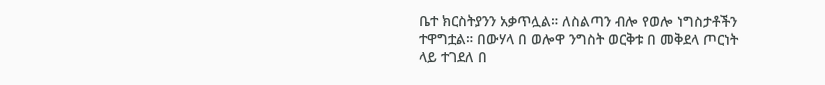ቤተ ክርስትያንን አቃጥሏል። ለስልጣን ብሎ የወሎ ነግስታቶችን ተዋግቷል። በውሃላ በ ወሎዋ ንግስት ወርቅቱ በ መቅደላ ጦርነት ላይ ተገደለ በ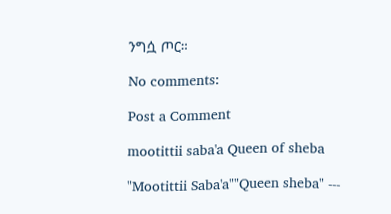ንግሷ ጦር።

No comments:

Post a Comment

mootittii saba'a Queen of sheba

"Mootittii Saba'a""Queen sheba" ---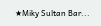★Miky Sultan Bar...